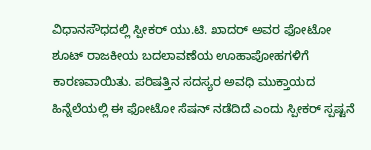ವಿಧಾನಸೌಧದಲ್ಲಿ ಸ್ಪೀಕರ್ ಯು.ಟಿ. ಖಾದರ್ ಅವರ ಫೋಟೋ ಶೂಟ್ ರಾಜಕೀಯ ಬದಲಾವಣೆಯ ಊಹಾಪೋಹಗಳಿಗೆ ಕಾರಣವಾಯಿತು. ಪರಿಷತ್ತಿನ ಸದಸ್ಯರ ಅವಧಿ ಮುಕ್ತಾಯದ ಹಿನ್ನೆಲೆಯಲ್ಲಿ ಈ ಫೋಟೋ ಸೆಷನ್ ನಡೆದಿದೆ ಎಂದು ಸ್ಪೀಕರ್ ಸ್ಪಷ್ಟನೆ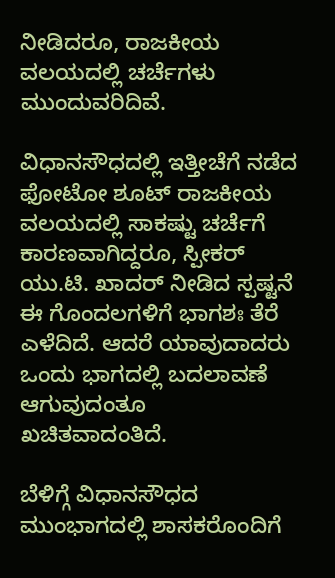ನೀಡಿದರೂ, ರಾಜಕೀಯ ವಲಯದಲ್ಲಿ ಚರ್ಚೆಗಳು ಮುಂದುವರಿದಿವೆ.

ವಿಧಾನಸೌಧದಲ್ಲಿ ಇತ್ತೀಚೆಗೆ ನಡೆದ ಫೋಟೋ ಶೂಟ್ ರಾಜಕೀಯ ವಲಯದಲ್ಲಿ ಸಾಕಷ್ಟು ಚರ್ಚೆಗೆ ಕಾರಣವಾಗಿದ್ದರೂ, ಸ್ಪೀಕರ್ ಯು.ಟಿ. ಖಾದರ್ ನೀಡಿದ ಸ್ಪಷ್ಟನೆ ಈ ಗೊಂದಲಗಳಿಗೆ ಭಾಗಶಃ ತೆರೆ ಎಳೆದಿದೆ. ಆದರೆ ಯಾವುದಾದರು ಒಂದು ಭಾಗದಲ್ಲಿ ಬದಲಾವಣೆ ಆಗುವುದಂತೂ ಖಚಿತವಾದಂತಿದೆ.

ಬೆಳಿಗ್ಗೆ ವಿಧಾನಸೌಧದ ಮುಂಭಾಗದಲ್ಲಿ ಶಾಸಕರೊಂದಿಗೆ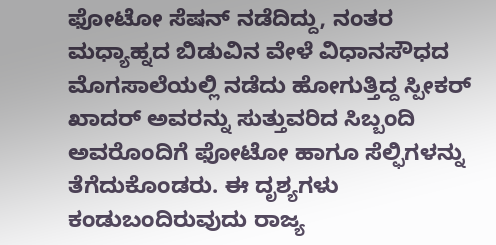ಫೋಟೋ ಸೆಷನ್ ನಡೆದಿದ್ದು, ನಂತರ ಮಧ್ಯಾಹ್ನದ ಬಿಡುವಿನ ವೇಳೆ ವಿಧಾನಸೌಧದ ಮೊಗಸಾಲೆಯಲ್ಲಿ ನಡೆದು ಹೋಗುತ್ತಿದ್ದ ಸ್ಪೀಕರ್ ಖಾದರ್ ಅವರನ್ನು ಸುತ್ತುವರಿದ ಸಿಬ್ಬಂದಿ ಅವರೊಂದಿಗೆ ಫೋಟೋ ಹಾಗೂ ಸೆಲ್ಫಿಗಳನ್ನು ತೆಗೆದುಕೊಂಡರು. ಈ ದೃಶ್ಯಗಳು ಕಂಡುಬಂದಿರುವುದು ರಾಜ್ಯ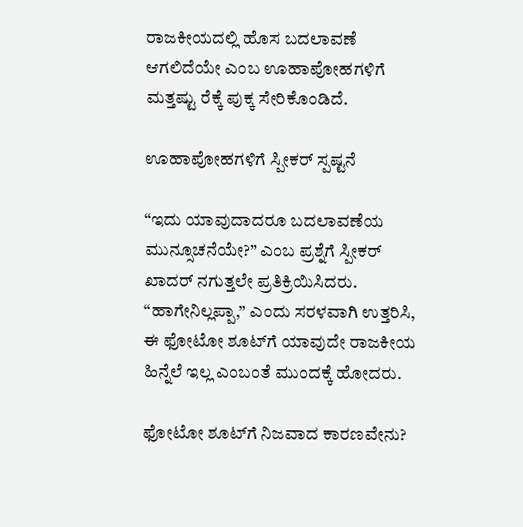ರಾಜಕೀಯದಲ್ಲಿ ಹೊಸ ಬದಲಾವಣೆ ಆಗಲಿದೆಯೇ ಎಂಬ ಊಹಾಪೋಹಗಳಿಗೆ ಮತ್ತಷ್ಟು ರೆಕ್ಕೆ ಪುಕ್ಕ ಸೇರಿಕೊಂಡಿದೆ.

ಊಹಾಪೋಹಗಳಿಗೆ ಸ್ಪೀಕರ್ ಸ್ಪಷ್ಟನೆ

“ಇದು ಯಾವುದಾದರೂ ಬದಲಾವಣೆಯ ಮುನ್ಸೂಚನೆಯೇ?” ಎಂಬ ಪ್ರಶ್ನೆಗೆ ಸ್ಪೀಕರ್ ಖಾದರ್ ನಗುತ್ತಲೇ ಪ್ರತಿಕ್ರಿಯಿಸಿದರು. “ಹಾಗೇನಿಲ್ಲಪ್ಪಾ,” ಎಂದು ಸರಳವಾಗಿ ಉತ್ತರಿಸಿ, ಈ ಫೋಟೋ ಶೂಟ್‌ಗೆ ಯಾವುದೇ ರಾಜಕೀಯ ಹಿನ್ನೆಲೆ ಇಲ್ಲ ಎಂಬಂತೆ ಮುಂದಕ್ಕೆ ಹೋದರು.

ಫೋಟೋ ಶೂಟ್‌ಗೆ ನಿಜವಾದ ಕಾರಣವೇನು?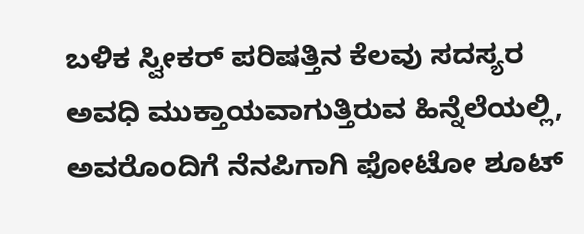ಬಳಿಕ ಸ್ವೀಕರ್ ಪರಿಷತ್ತಿನ ಕೆಲವು ಸದಸ್ಯರ ಅವಧಿ ಮುಕ್ತಾಯವಾಗುತ್ತಿರುವ ಹಿನ್ನೆಲೆಯಲ್ಲಿ, ಅವರೊಂದಿಗೆ ನೆನಪಿಗಾಗಿ ಫೋಟೋ ಶೂಟ್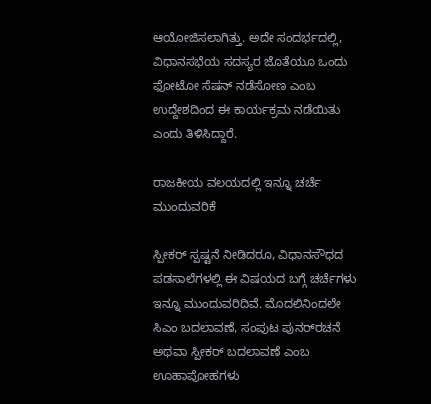ಆಯೋಜಿಸಲಾಗಿತ್ತು. ಅದೇ ಸಂದರ್ಭದಲ್ಲಿ, ವಿಧಾನಸಭೆಯ ಸದಸ್ಯರ ಜೊತೆಯೂ ಒಂದು ಫೋಟೋ ಸೆಷನ್ ನಡೆಸೋಣ ಎಂಬ ಉದ್ದೇಶದಿಂದ ಈ ಕಾರ್ಯಕ್ರಮ ನಡೆಯಿತು ಎಂದು ತಿಳಿಸಿದ್ದಾರೆ.

ರಾಜಕೀಯ ವಲಯದಲ್ಲಿ ಇನ್ನೂ ಚರ್ಚೆ ಮುಂದುವರಿಕೆ

ಸ್ಪೀಕರ್ ಸ್ಪಷ್ಟನೆ ನೀಡಿದರೂ, ವಿಧಾನಸೌಧದ ಪಡಸಾಲೆಗಳಲ್ಲಿ ಈ ವಿಷಯದ ಬಗ್ಗೆ ಚರ್ಚೆಗಳು ಇನ್ನೂ ಮುಂದುವರಿದಿವೆ. ಮೊದಲಿನಿಂದಲೇ ಸಿಎಂ ಬದಲಾವಣೆ, ಸಂಪುಟ ಪುನರ್‌ರಚನೆ ಅಥವಾ ಸ್ಪೀಕರ್ ಬದಲಾವಣೆ ಎಂಬ ಊಹಾಪೋಹಗಳು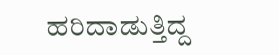ಹರಿದಾಡುತ್ತಿದ್ದ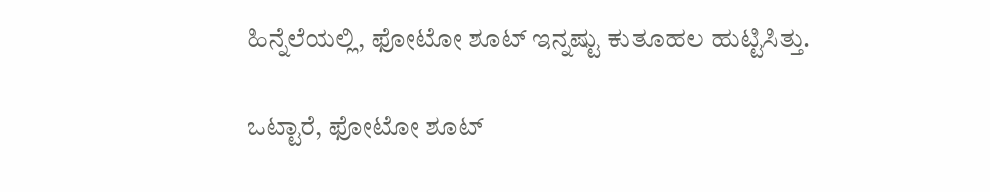ಹಿನ್ನೆಲೆಯಲ್ಲಿ, ಫೋಟೋ ಶೂಟ್ ಇನ್ನಷ್ಟು ಕುತೂಹಲ ಹುಟ್ಟಿಸಿತ್ತು.

ಒಟ್ಟಾರೆ, ಫೋಟೋ ಶೂಟ್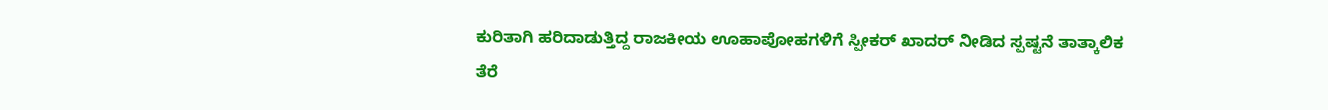ಕುರಿತಾಗಿ ಹರಿದಾಡುತ್ತಿದ್ದ ರಾಜಕೀಯ ಊಹಾಪೋಹಗಳಿಗೆ ಸ್ಪೀಕರ್ ಖಾದರ್ ನೀಡಿದ ಸ್ಪಷ್ಟನೆ ತಾತ್ಕಾಲಿಕ ತೆರೆ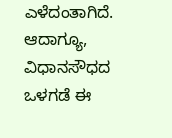ಎಳೆದಂತಾಗಿದೆ. ಆದಾಗ್ಯೂ, ವಿಧಾನಸೌಧದ ಒಳಗಡೆ ಈ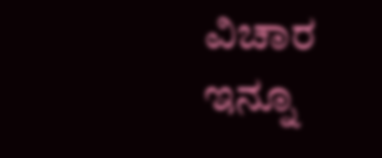ವಿಚಾರ ಇನ್ನೂ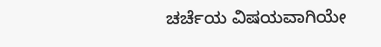ಚರ್ಚೆಯ ವಿಷಯವಾಗಿಯೇ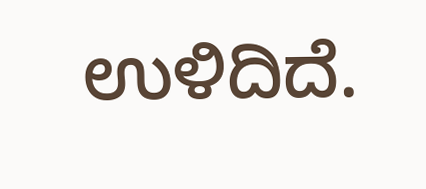ಉಳಿದಿದೆ.